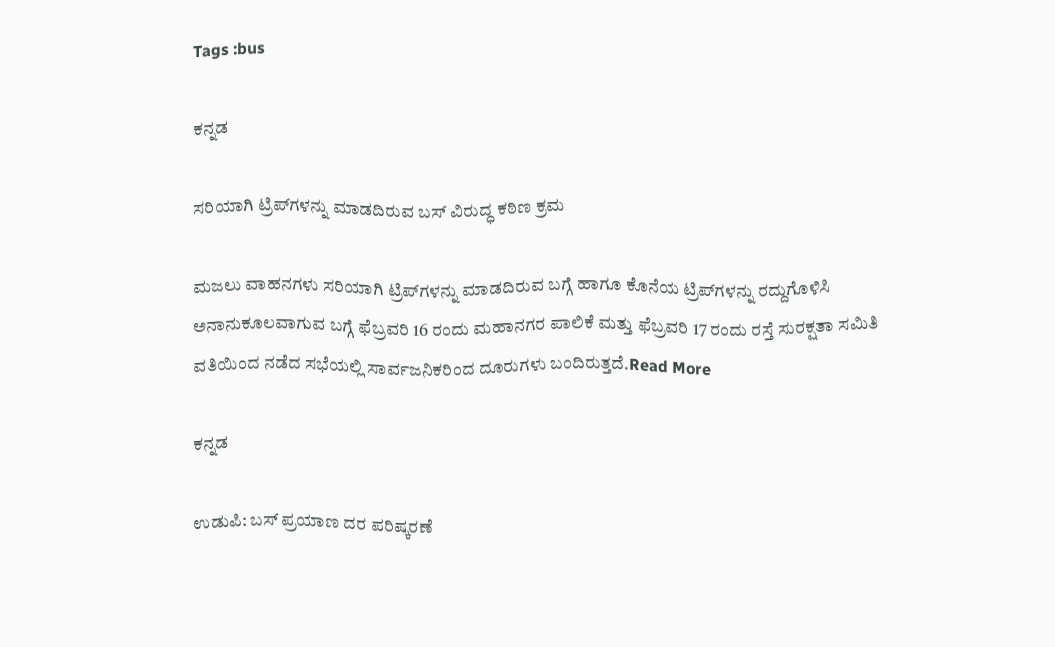Tags :bus

ಕನ್ನಡ

ಸರಿಯಾಗಿ ಟ್ರಿಪ್‍ಗಳನ್ನು ಮಾಡದಿರುವ ಬಸ್ ವಿರುದ್ಧ ಕಠಿಣ ಕ್ರಮ

ಮಜಲು ವಾಹನಗಳು ಸರಿಯಾಗಿ ಟ್ರಿಪ್‍ಗಳನ್ನು ಮಾಡದಿರುವ ಬಗ್ಗೆ ಹಾಗೂ ಕೊನೆಯ ಟ್ರಿಪ್‍ಗಳನ್ನು ರದ್ದುಗೊಳಿಸಿ ಅನಾನುಕೂಲವಾಗುವ ಬಗ್ಗೆ ಫೆಬ್ರವರಿ 16 ರಂದು ಮಹಾನಗರ ಪಾಲಿಕೆ ಮತ್ತು ಫೆಬ್ರವರಿ 17 ರಂದು ರಸ್ತೆ ಸುರಕ್ಷತಾ ಸಮಿತಿ ವತಿಯಿಂದ ನಡೆದ ಸಭೆಯಲ್ಲಿ ಸಾರ್ವಜನಿಕರಿಂದ ದೂರುಗಳು ಬಂದಿರುತ್ತದೆ.Read More

ಕನ್ನಡ

ಉಡುಪಿ: ಬಸ್ ಪ್ರಯಾಣ ದರ ಪರಿಷ್ಕರಣೆ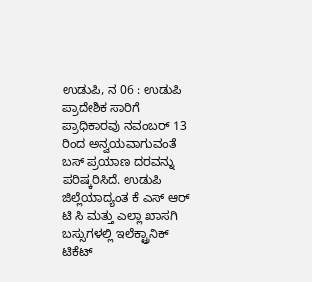ಉಡುಪಿ, ನ 06 : ಉಡುಪಿ ಪ್ರಾದೇಶಿಕ ಸಾರಿಗೆ ಪ್ರಾಧಿಕಾರವು ನವಂಬರ್ 13 ರಿಂದ ಅನ್ವಯವಾಗುವಂತೆ ಬಸ್ ಪ್ರಯಾಣ ದರವನ್ನು ಪರಿಷ್ಕರಿಸಿದೆ. ಉಡುಪಿ ಜಿಲ್ಲೆಯಾದ್ಯಂತ ಕೆ ಎಸ್ ಆರ್ ಟಿ ಸಿ ಮತ್ತು ಎಲ್ಲಾ ಖಾಸಗಿ ಬಸ್ಸುಗಳಲ್ಲಿ ಇಲೆಕ್ಟ್ರಾನಿಕ್ ಟಿಕೆಟ್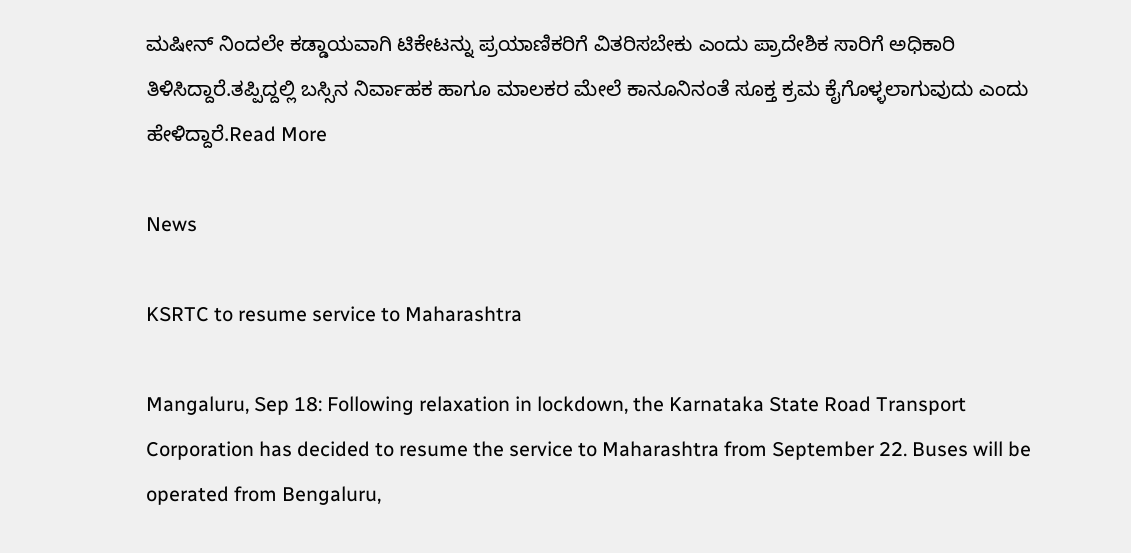ಮಷೀನ್ ನಿಂದಲೇ ಕಡ್ಡಾಯವಾಗಿ ಟಿಕೇಟನ್ನು ಪ್ರಯಾಣಿಕರಿಗೆ ವಿತರಿಸಬೇಕು ಎಂದು ಪ್ರಾದೇಶಿಕ ಸಾರಿಗೆ ಅಧಿಕಾರಿ ತಿಳಿಸಿದ್ದಾರೆ.ತಪ್ಪಿದ್ದಲ್ಲಿ ಬಸ್ಸಿನ ನಿರ್ವಾಹಕ ಹಾಗೂ ಮಾಲಕರ ಮೇಲೆ ಕಾನೂನಿನಂತೆ ಸೂಕ್ತ ಕ್ರಮ ಕೈಗೊಳ್ಳಲಾಗುವುದು ಎಂದು ಹೇಳಿದ್ದಾರೆ.Read More

News

KSRTC to resume service to Maharashtra

Mangaluru, Sep 18: Following relaxation in lockdown, the Karnataka State Road Transport Corporation has decided to resume the service to Maharashtra from September 22. Buses will be operated from Bengaluru,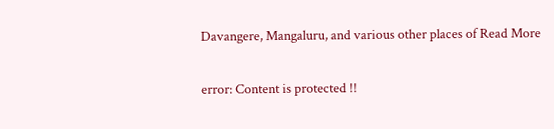Davangere, Mangaluru, and various other places of Read More

error: Content is protected !!